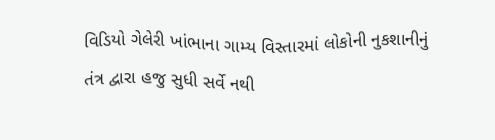વિડિયો ગેલેરી ખાંભાના ગામ્ય વિસ્તારમાં લોકોની નુકશાનીનું તંત્ર દ્વારા હજુ સુધી સર્વે નથી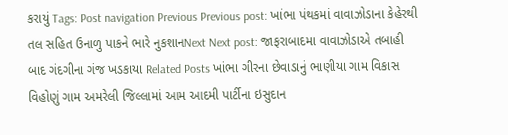કરાયું Tags: Post navigation Previous Previous post: ખાંભા પંથકમાં વાવાઝોડાના કેહેરથી તલ સહિત ઉનાળુ પાકને ભારે નુકશાનNext Next post: જાફરાબાદમા વાવાઝોડાએ તબાહી બાદ ગંદગીના ગંજ ખડકાયા Related Posts ખાંભા ગીરના છેવાડાનું ભાણીયા ગામ વિકાસ વિહોણું ગામ અમરેલી જિલ્લામાં આમ આદમી પાર્ટીના ઇસુદાન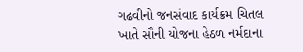ગઢવીનો જનસંવાદ કાર્યક્રમ ચિતલ ખાતે સૌની યોજના હેઠળ નર્મદાના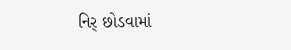નિર્ છોડવામાં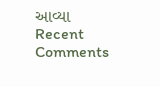આવ્યા
Recent Comments